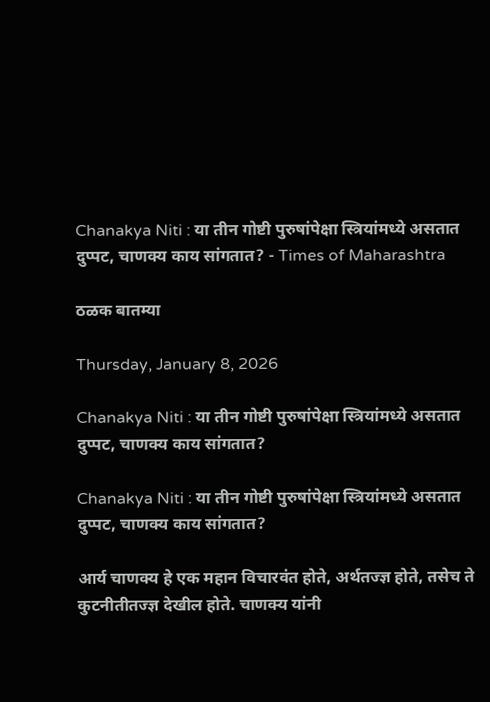Chanakya Niti : या तीन गोष्टी पुरुषांपेक्षा स्त्रियांमध्ये असतात दुप्पट, चाणक्य काय सांगतात? - Times of Maharashtra

ठळक बातम्या

Thursday, January 8, 2026

Chanakya Niti : या तीन गोष्टी पुरुषांपेक्षा स्त्रियांमध्ये असतात दुप्पट, चाणक्य काय सांगतात?

Chanakya Niti : या तीन गोष्टी पुरुषांपेक्षा स्त्रियांमध्ये असतात दुप्पट, चाणक्य काय सांगतात?

आर्य चाणक्य हे एक महान विचारवंत होते, अर्थतज्ज्ञ होते, तसेच ते कुटनीतीतज्ज्ञ देखील होते. चाणक्य यांनी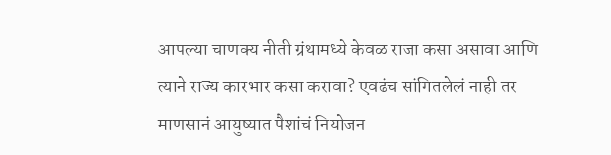आपल्या चाणक्य नीती ग्रंथामध्ये केवळ राजा कसा असावा आणि त्याने राज्य कारभार कसा करावा? एवढंच सांगितलेलं नाही तर माणसानं आयुष्यात पैशांचं नियोजन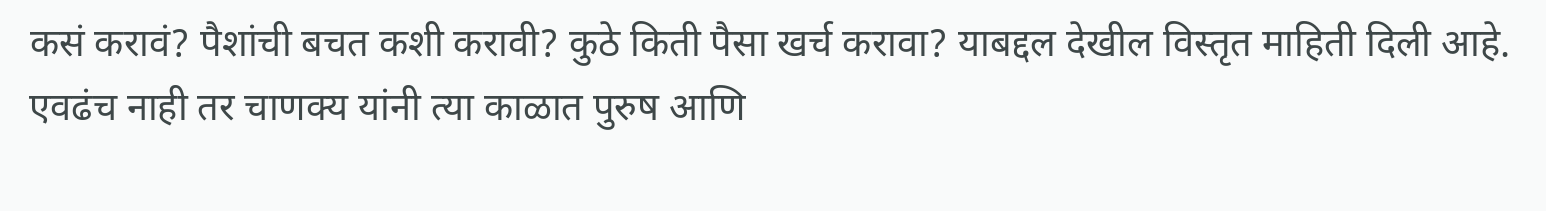कसं करावं? पैशांची बचत कशी करावी? कुठे किती पैसा खर्च करावा? याबद्दल देखील विस्तृत माहिती दिली आहे. एवढंच नाही तर चाणक्य यांनी त्या काळात पुरुष आणि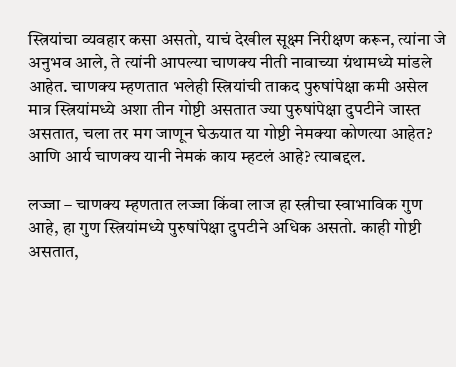स्त्रियांचा व्यवहार कसा असतो, याचं देखील सूक्ष्म निरीक्षण करून, त्यांना जे अनुभव आले, ते त्यांनी आपल्या चाणक्य नीती नावाच्या ग्रंथामध्ये मांडले आहेत. चाणक्य म्हणतात भलेही स्त्रियांची ताकद पुरुषांपेक्षा कमी असेल मात्र स्त्रियांमध्ये अशा तीन गोष्टी असतात ज्या पुरुषांपेक्षा दुपटीने जास्त असतात, चला तर मग जाणून घेऊयात या गोष्टी नेमक्या कोणत्या आहेत? आणि आर्य चाणक्य यानी नेमकं काय म्हटलं आहे? त्याबद्दल.

लज्जा – चाणक्य म्हणतात लज्जा किंवा लाज हा स्त्रीचा स्वाभाविक गुण आहे, हा गुण स्त्रियांमध्ये पुरुषांपेक्षा दुपटीने अधिक असतो. काही गोष्टी असतात,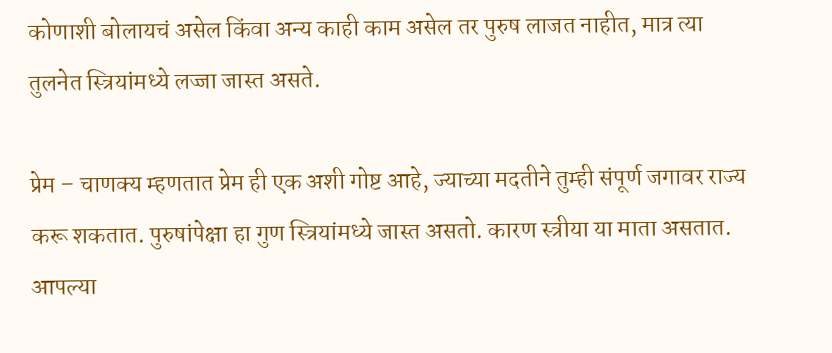कोणाशी बोलायचं असेल किंवा अन्य काही काम असेल तर पुरुष लाजत नाहीत, मात्र त्या तुलनेत स्त्रियांमध्ये लज्जा जास्त असते.

प्रेम – चाणक्य म्हणतात प्रेम ही एक अशी गोष्ट आहे, ज्याच्या मदतीने तुम्ही संपूर्ण जगावर राज्य करू शकतात. पुरुषांपेक्षा हा गुण स्त्रियांमध्ये जास्त असतो. कारण स्त्रीया या माता असतात. आपल्या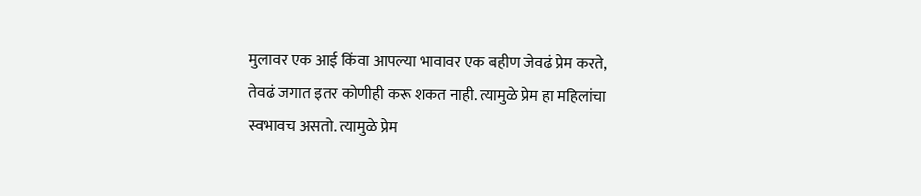मुलावर एक आई किंवा आपल्या भावावर एक बहीण जेवढं प्रेम करते, तेवढं जगात इतर कोणीही करू शकत नाही. त्यामुळे प्रेम हा महिलांचा स्वभावच असतो. त्यामुळे प्रेम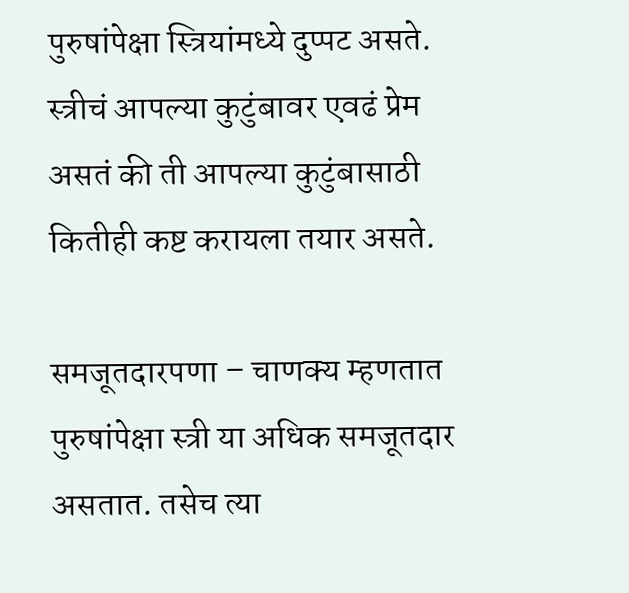पुरुषांपेक्षा स्त्रियांमध्ये दुप्पट असते. स्त्रीचं आपल्या कुटुंबावर एवढं प्रेम असतं की ती आपल्या कुटुंबासाठी कितीही कष्ट करायला तयार असते.

समजूतदारपणा – चाणक्य म्हणतात पुरुषांपेक्षा स्त्री या अधिक समजूतदार असतात. तसेच त्या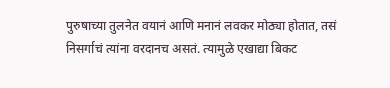पुरुषाच्या तुलनेत वयानं आणि मनानं लवकर मोठ्या होतात, तसं निसर्गाचं त्यांना वरदानच असतं. त्यामुळे एखाद्या बिकट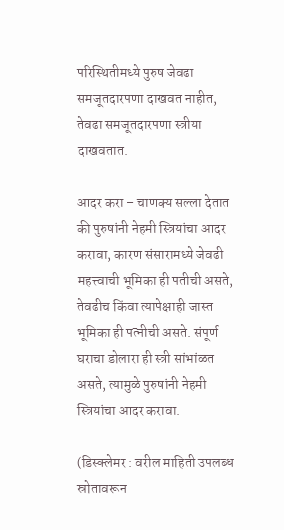परिस्थितीमध्ये पुरुष जेवढा समजूतदारपणा दाखवत नाहीत, तेवढा समजूतदारपणा स्त्रीया दाखवतात.

आदर करा – चाणक्य सल्ला देतात की पुरुषांनी नेहमी स्त्रियांचा आदर करावा, कारण संसारामध्ये जेवढी महत्त्वाची भूमिका ही पतीची असते, तेवढीच किंवा त्यापेक्षाही जास्त भूमिका ही पत्नीची असते. संपूर्ण घराचा डोलारा ही स्त्री सांभांळत असते, त्यामुळे पुरुषांनी नेहमी स्त्रियांचा आदर करावा.

(डिस्क्लेमर : वरील माहिती उपलब्ध स्रोतावरून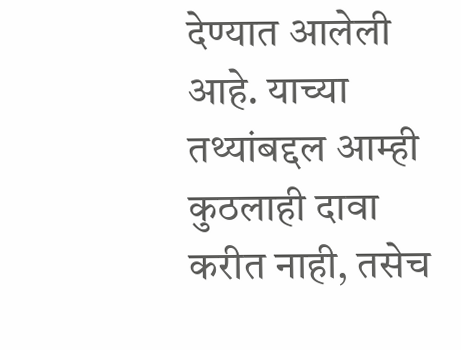देण्यात आलेली आहे. याच्या तथ्यांबद्दल आम्ही कुठलाही दावा करीत नाही, तसेच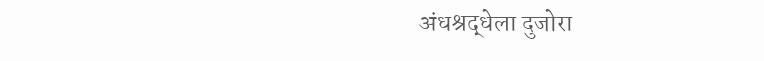अंधश्रद्धेला दुजोरा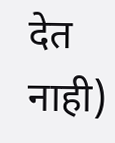देत नाही)